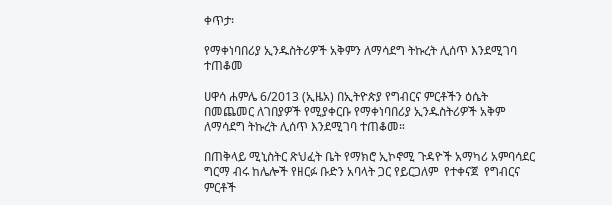ቀጥታ፡

የማቀነባበሪያ ኢንዱስትሪዎች አቅምን ለማሳደግ ትኩረት ሊሰጥ እንደሚገባ ተጠቆመ

ሀዋሳ ሐምሌ 6/2013 (ኢዜአ) በኢትዮጵያ የግብርና ምርቶችን ዕሴት በመጨመር ለገበያዎች የሚያቀርቡ የማቀነባበሪያ ኢንዱስትሪዎች አቅም ለማሳደግ ትኩረት ሊሰጥ እንደሚገባ ተጠቆመ።

በጠቅላይ ሚኒስትር ጽህፈት ቤት የማክሮ ኢኮኖሚ ጉዳዮች አማካሪ አምባሳደር ግርማ ብሩ ከሌሎች የዘርፉ ቡድን አባላት ጋር የይርጋለም  የተቀናጀ  የግብርና ምርቶች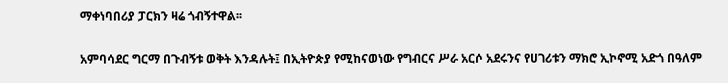ማቀነባበሪያ ፓርክን ዛሬ ጎብኝተዋል፡፡

አምባሳደር ግርማ በጉብኝቱ ወቅት እንዳሉት፤ በኢትዮጵያ የሚከናወነው የግብርና ሥራ አርሶ አደሩንና የሀገሪቱን ማክሮ ኢኮኖሚ አድጎ በዓለም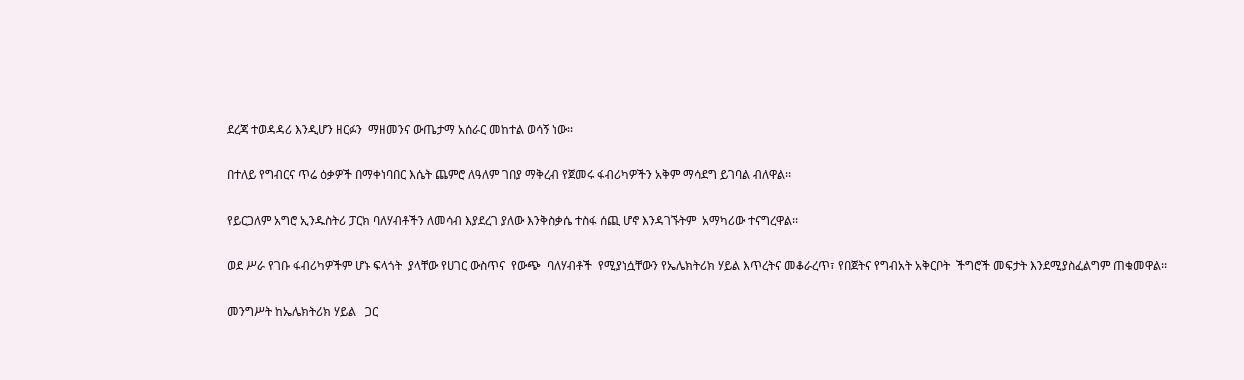ደረጃ ተወዳዳሪ እንዲሆን ዘርፉን  ማዘመንና ውጤታማ አሰራር መከተል ወሳኝ ነው፡፡

በተለይ የግብርና ጥሬ ዕቃዎች በማቀነባበር እሴት ጨምሮ ለዓለም ገበያ ማቅረብ የጀመሩ ፋብሪካዎችን አቅም ማሳደግ ይገባል ብለዋል፡፡

የይርጋለም አግሮ ኢንዱስትሪ ፓርክ ባለሃብቶችን ለመሳብ እያደረገ ያለው እንቅስቃሴ ተስፋ ሰጪ ሆኖ እንዳገኙትም  አማካሪው ተናግረዋል፡፡

ወደ ሥራ የገቡ ፋብሪካዎችም ሆኑ ፍላጎት  ያላቸው የሀገር ውስጥና  የውጭ  ባለሃብቶች  የሚያነሷቸውን የኤሌክትሪክ ሃይል እጥረትና መቆራረጥ፣ የበጀትና የግብአት አቅርቦት  ችግሮች መፍታት እንደሚያስፈልግም ጠቁመዋል፡፡

መንግሥት ከኤሌክትሪክ ሃይል   ጋር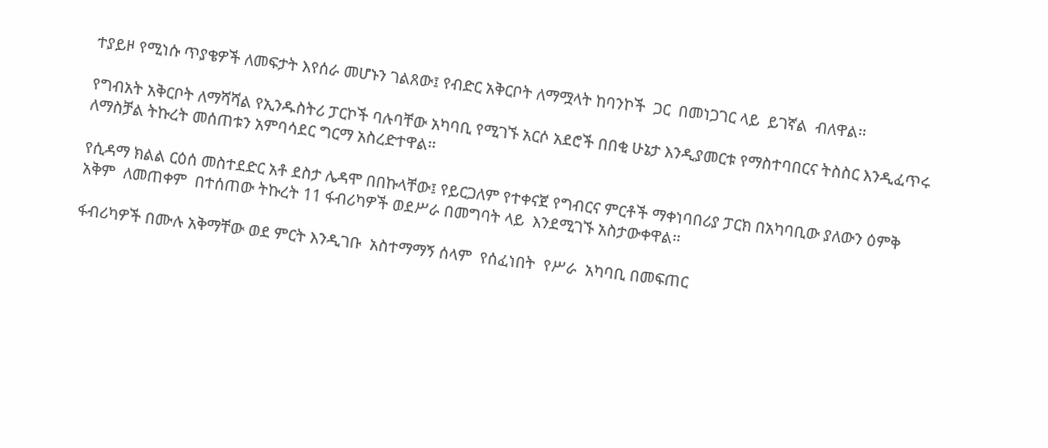ተያይዞ የሚነሱ ጥያቄዎች ለመፍታት እየሰራ መሆኑን ገልጸው፤ የብድር አቅርቦት ለማሟላት ከባንኮች  ጋር  በመነጋገር ላይ  ይገኛል  ብለዋል፡፡

የግብአት አቅርቦት ለማሻሻል የኢንዱስትሪ ፓርኮች ባሉባቸው አካባቢ የሚገኙ አርሶ አደሮች በበቂ ሁኔታ እንዲያመርቱ የማስተባበርና ትስስር እንዲፈጥሩ ለማስቻል ትኩረት መሰጠቱን አምባሳደር ግርማ አስረድተዋል፡፡

የሲዳማ ክልል ርዕሰ መስተደድር አቶ ደስታ ሌዳሞ በበኩላቸው፤ የይርጋለም የተቀናጀ የግብርና ምርቶች ማቀነባበሪያ ፓርክ በአካባቢው ያለውን ዕምቅ አቅም  ለመጠቀም  በተሰጠው ትኩረት 11 ፋብሪካዎች ወደሥራ በመግባት ላይ  እንደሚገኙ አስታውቀዋል፡፡

ፋብሪካዎች በሙሉ አቅማቸው ወደ ምርት እንዲገቡ  አስተማማኝ ሰላም  የሰፈነበት  የሥራ  አካባቢ በመፍጠር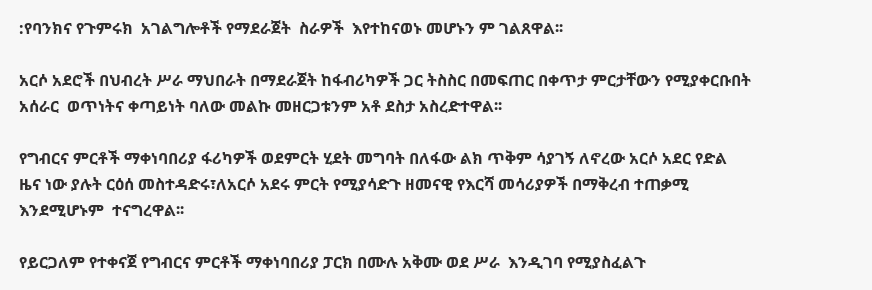:የባንክና የጉምሩክ  አገልግሎቶች የማደራጀት  ስራዎች  እየተከናወኑ መሆኑን ም ገልጸዋል፡፡

አርሶ አደሮች በህብረት ሥራ ማህበራት በማደራጀት ከፋብሪካዎች ጋር ትስስር በመፍጠር በቀጥታ ምርታቸውን የሚያቀርቡበት አሰራር  ወጥነትና ቀጣይነት ባለው መልኩ መዘርጋቱንም አቶ ደስታ አስረድተዋል፡፡

የግብርና ምርቶች ማቀነባበሪያ ፋሪካዎች ወደምርት ሂደት መግባት በለፋው ልክ ጥቅም ሳያገኝ ለኖረው አርሶ አደር የድል ዜና ነው ያሉት ርዕሰ መስተዳድሩ፣ለአርሶ አደሩ ምርት የሚያሳድጉ ዘመናዊ የእርሻ መሳሪያዎች በማቅረብ ተጠቃሚ እንደሚሆኑም  ተናግረዋል፡፡

የይርጋለም የተቀናጀ የግብርና ምርቶች ማቀነባበሪያ ፓርክ በሙሉ አቅሙ ወደ ሥራ  እንዲገባ የሚያስፈልጉ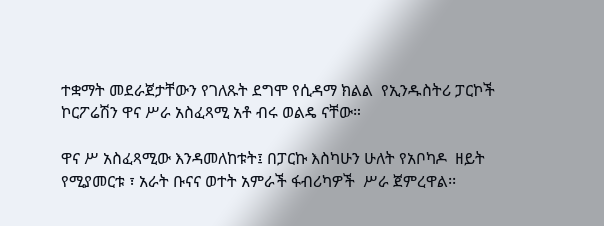ተቋማት መደራጀታቸውን የገለጹት ደግሞ የሲዳማ ክልል  የኢንዱስትሪ ፓርኮች ኮርፖሬሽን ዋና ሥራ አስፈጻሚ አቶ ብሩ ወልዴ ናቸው።

ዋና ሥ አስፈጻሚው እንዳመለከቱት፤ በፓርኩ እስካሁን ሁለት የአቦካዶ  ዘይት  የሚያመርቱ ፣ አራት ቡናና ወተት አምራች ፋብሪካዎች  ሥራ ጀምረዋል፡፡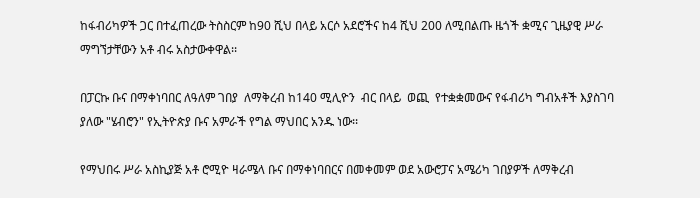ከፋብሪካዎች ጋር በተፈጠረው ትስስርም ከ90 ሺህ በላይ አርሶ አደሮችና ከ4 ሺህ 200 ለሚበልጡ ዜጎች ቋሚና ጊዜያዊ ሥራ ማግኘታቸውን አቶ ብሩ አስታውቀዋል፡፡

በፓርኩ ቡና በማቀነባበር ለዓለም ገበያ  ለማቅረብ ከ140 ሚሊዮን  ብር በላይ  ወጪ  የተቋቋመውና የፋብሪካ ግብአቶች እያስገባ ያለው "ሄብሮን" የኢትዮጵያ ቡና አምራች የግል ማህበር አንዱ ነው፡፡

የማህበሩ ሥራ አስኪያጅ አቶ ሮሚዮ ዛራሜላ ቡና በማቀነባበርና በመቀመም ወደ አውሮፓና አሜሪካ ገበያዎች ለማቅረብ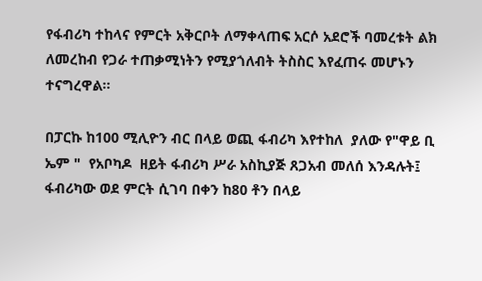የፋብሪካ ተከላና የምርት አቅርቦት ለማቀላጠፍ አርሶ አደሮች ባመረቱት ልክ ለመረከብ የጋራ ተጠቃሚነትን የሚያጎለብት ትስስር እየፈጠሩ መሆኑን ተናግረዋል፡፡

በፓርኩ ከ100 ሚሊዮን ብር በላይ ወጪ ፋብሪካ እየተከለ  ያለው የ"ዋይ ቢ ኤም "  የአቦካዶ  ዘይት ፋብሪካ ሥራ አስኪያጅ ጸጋአብ መለሰ እንዳሉት፤ ፋብሪካው ወደ ምርት ሲገባ በቀን ከ80 ቶን በላይ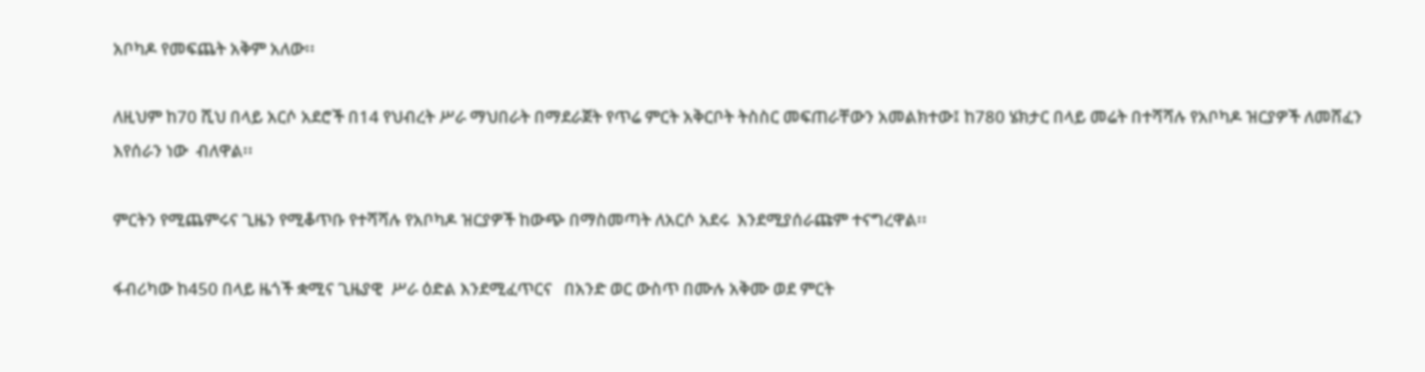አቦካዶ የመፍጨት አቅም አለው፡፡

ለዚህም ከ70 ሺህ በላይ አርሶ አደሮች በ14 የህብረት ሥራ ማህበራት በማደራጀት የጥሬ ምርት አቅርቦት ትስስር መፍጠራቸውን አመልክተው፤ ከ780 ሄክታር በላይ መሬት በተሻሻሉ የአቦካዶ ዝርያዎች ለመሸፈን እየሰራን ነው  ብለዋል፡፡

ምርትን የሚጨምሩና ጊዜን የሚቆጥቡ የተሻሻሉ የአቦካዶ ዝርያዎች ከውጭ በማስመጣት ለአርሶ አደሩ  እንደሚያሰራጩም ተናግረዋል፡፡

ፋብሪካው ከ450 በላይ ዜጎች ቋሚና ጊዜያዊ  ሥራ ዕድል እንደሚፈጥርና   በአንድ ወር ውስጥ በሙሉ አቅሙ ወደ ምርት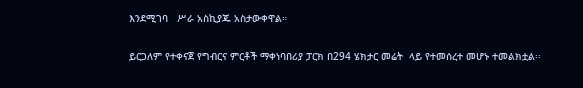እንደሚገባ   ሥራ አስኪያጁ አስታውቀዋል።

ይርጋለም የተቀናጀ የግብርና ምርቶች ማቀነባበሪያ ፓርክ በ294 ሄክታር መሬት  ላይ የተመሰረተ መሆኑ ተመልክቷል፡፡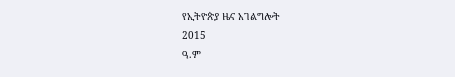የኢትዮጵያ ዜና አገልግሎት
2015
ዓ.ም